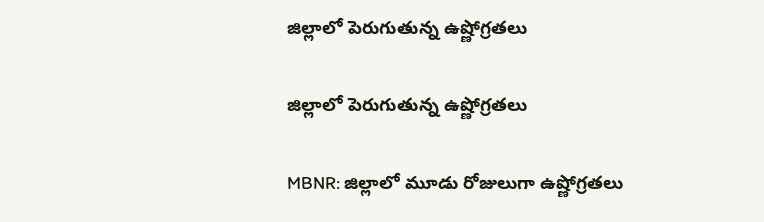జిల్లాలో పెరుగుతున్న ఉష్ణోగ్రతలు

జిల్లాలో పెరుగుతున్న ఉష్ణోగ్రతలు

MBNR: జిల్లాలో మూడు రోజులుగా ఉష్ణోగ్రతలు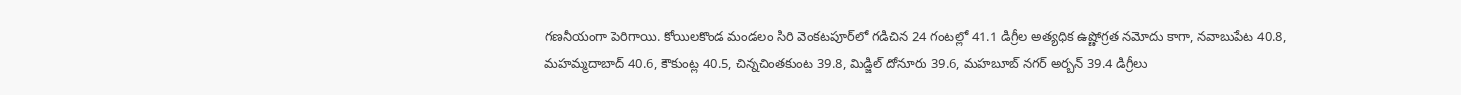గణనీయంగా పెరిగాయి. కోయిలకొండ మండలం సిరి వెంకటపూర్‌లో గడిచిన 24 గంటల్లో 41.1 డిగ్రీల అత్యధిక ఉష్ణోగ్రత నమోదు కాగా, నవాబుపేట 40.8, మహమ్మదాబాద్ 40.6, కౌకుంట్ల 40.5, చిన్నచింతకుంట 39.8, మిడ్జిల్ దోనూరు 39.6, మహబూబ్ నగర్ అర్బన్ 39.4 డిగ్రీలు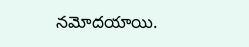నమోదయాయి.